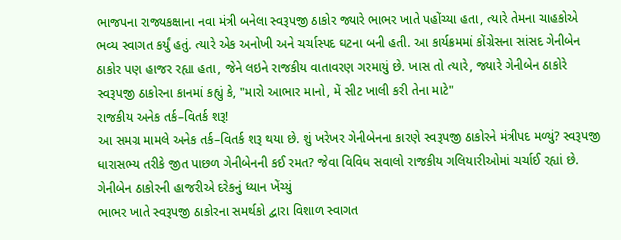ભાજપના રાજ્યકક્ષાના નવા મંત્રી બનેલા સ્વરૂપજી ઠાકોર જ્યારે ભાભર ખાતે પહોંચ્યા હતા, ત્યારે તેમના ચાહકોએ ભવ્ય સ્વાગત કર્યું હતું. ત્યારે એક અનોખી અને ચર્ચાસ્પદ ઘટના બની હતી. આ કાર્યક્રમમાં કોંગ્રેસના સાંસદ ગેનીબેન ઠાકોર પણ હાજર રહ્યા હતા, જેને લઇને રાજકીય વાતાવરણ ગરમાયું છે. ખાસ તો ત્યારે, જ્યારે ગેનીબેન ઠાકોરે સ્વરૂપજી ઠાકોરના કાનમાં કહ્યું કે, "મારો આભાર માનો, મેં સીટ ખાલી કરી તેના માટે"
રાજકીય અનેક તર્ક–વિતર્ક શરૂ!
આ સમગ્ર મામલે અનેક તર્ક–વિતર્ક શરૂ થયા છે. શું ખરેખર ગેનીબેનના કારણે સ્વરૂપજી ઠાકોરને મંત્રીપદ મળ્યું? સ્વરૂપજી ધારાસભ્ય તરીકે જીત પાછળ ગેનીબેનની કઈ રમત? જેવા વિવિધ સવાલો રાજકીય ગલિયારીઓમાં ચર્ચાઈ રહ્યાં છે.
ગેનીબેન ઠાકોરની હાજરીએ દરેકનું ધ્યાન ખેંચ્યું
ભાભર ખાતે સ્વરૂપજી ઠાકોરના સમર્થકો દ્વારા વિશાળ સ્વાગત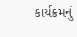કાર્યક્રમનું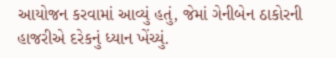આયોજન કરવામાં આવ્યું હતું, જેમાં ગેનીબેન ઠાકોરની હાજરીએ દરેકનું ધ્યાન ખેંચ્યું.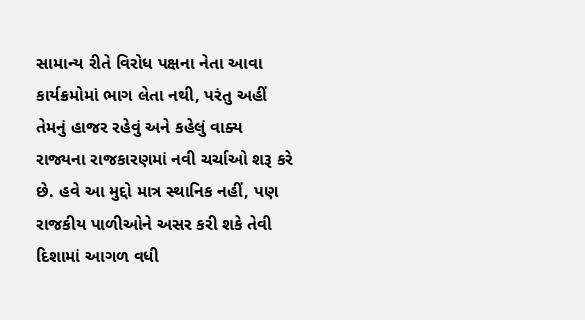સામાન્ય રીતે વિરોધ પક્ષના નેતા આવા કાર્યક્રમોમાં ભાગ લેતા નથી, પરંતુ અહીં તેમનું હાજર રહેવું અને કહેલું વાક્ય રાજ્યના રાજકારણમાં નવી ચર્ચાઓ શરૂ કરે છે. હવે આ મુદ્દો માત્ર સ્થાનિક નહીં, પણ રાજકીય પાળીઓને અસર કરી શકે તેવી દિશામાં આગળ વધી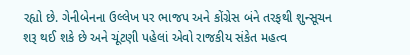રહ્યો છે. ગેનીબેનના ઉલ્લેખ પર ભાજપ અને કોંગ્રેસ બંને તરફથી શુન્સૂચન શરૂ થઈ શકે છે અને ચૂંટણી પહેલાં એવો રાજકીય સંકેત મહત્વ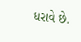ધરાવે છે.